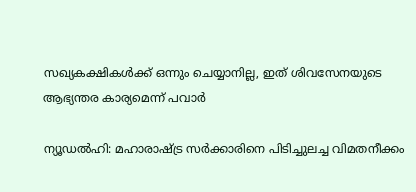സഖ്യകക്ഷികള്‍ക്ക് ഒന്നും ചെയ്യാനില്ല, ഇത് ശിവസേനയുടെ ആഭ്യന്തര കാര്യമെന്ന് പവാര്‍

ന്യൂഡല്‍ഹി: മഹാരാഷ്ട്ര സര്‍ക്കാരിനെ പിടിച്ചുലച്ച വിമതനീക്കം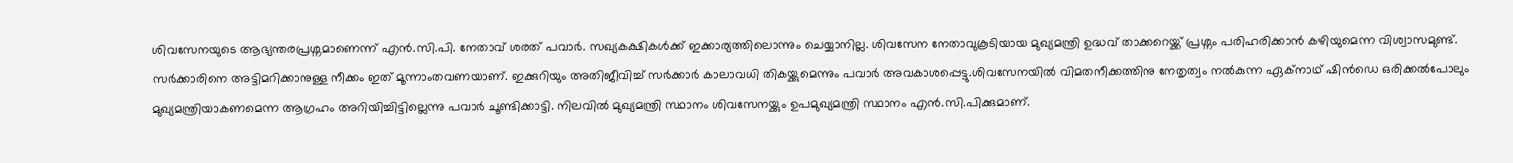ശിവസേനയുടെ ആഭ്യന്തരപ്രശ്നമാണെന്ന് എന്‍.സി.പി. നേതാവ് ശരത് പവാര്‍. സഖ്യകക്ഷികള്‍ക്ക് ഇക്കാര്യത്തിലൊന്നും ചെയ്യാനില്ല. ശിവസേന നേതാവുകൂടിയായ മുഖ്യമന്ത്രി ഉദ്ധവ് താക്കറെയ്ക്ക് പ്രശ്നം പരിഹരിക്കാന്‍ കഴിയുമെന്ന വിശ്വാസമുണ്ട്. സര്‍ക്കാരിനെ അട്ടിമറിക്കാനുള്ള നീക്കം ഇത് മൂന്നാംതവണയാണ്. ഇക്കുറിയും അതിജീവിച്ച് സര്‍ക്കാര്‍ കാലാവധി തികയ്ക്കുമെന്നും പവാര്‍ അവകാശപ്പെട്ടു.ശിവസേനയില്‍ വിമതനീക്കത്തിനു നേതൃത്വം നല്‍കുന്ന ഏക്നാഥ് ഷിന്‍ഡെ ഒരിക്കല്‍പോലും മുഖ്യമന്ത്രിയാകണമെന്ന ആഗ്രഹം അറിയിച്ചിട്ടില്ലെന്നു പവാര്‍ ചൂണ്ടിക്കാട്ടി. നിലവില്‍ മുഖ്യമന്ത്രി സ്ഥാനം ശിവസേനയ്ക്കും ഉപമുഖ്യമന്ത്രി സ്ഥാനം എന്‍.സി.പിക്കുമാണ്.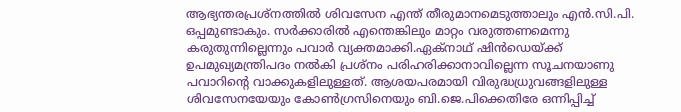ആഭ്യന്തരപ്രശ്നത്തില്‍ ശിവസേന എന്ത് തീരുമാനമെടുത്താലും എന്‍.സി.പി. ഒപ്പമുണ്ടാകും. സര്‍ക്കാരില്‍ എന്തെങ്കിലും മാറ്റം വരുത്തണമെന്നു കരുതുന്നില്ലെന്നും പവാര്‍ വ്യക്തമാക്കി.ഏക്നാഥ് ഷിന്‍ഡെയ്ക്ക് ഉപമുഖ്യമന്ത്രിപദം നല്‍കി പ്രശ്നം പരിഹരിക്കാനാവില്ലെന്ന സൂചനയാണു പവാറിന്റെ വാക്കുകളിലുള്ളത്. ആശയപരമായി വിരുദ്ധധ്രുവങ്ങളിലുള്ള ശിവസേനയേയും കോണ്‍ഗ്രസിനെയും ബി.ജെ.പിക്കെതിരേ ഒന്നിപ്പിച്ച്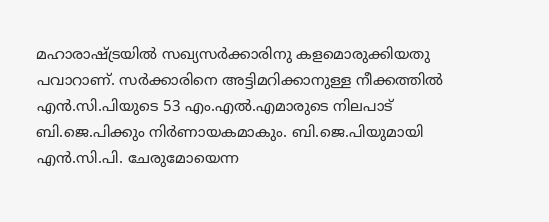മഹാരാഷ്ട്രയില്‍ സഖ്യസര്‍ക്കാരിനു കളമൊരുക്കിയതു പവാറാണ്. സര്‍ക്കാരിനെ അട്ടിമറിക്കാനുള്ള നീക്കത്തില്‍ എന്‍.സി.പിയുടെ 53 എം.എല്‍.എമാരുടെ നിലപാട് ബി.ജെ.പിക്കും നിര്‍ണായകമാകും. ബി.ജെ.പിയുമായി എന്‍.സി.പി. ചേരുമോയെന്ന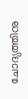ചോദ്യത്തിനു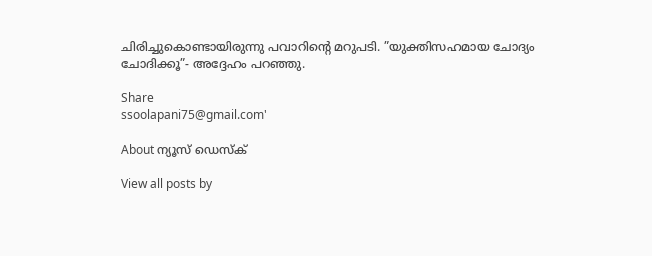ചിരിച്ചുകൊണ്ടായിരുന്നു പവാറിന്റെ മറുപടി. ”യുക്തിസഹമായ ചോദ്യം ചോദിക്കൂ”- അദ്ദേഹം പറഞ്ഞു.

Share
ssoolapani75@gmail.com'

About ന്യൂസ് ഡെസ്ക്

View all posts by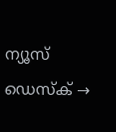ന്യൂസ് ഡെസ്ക് →